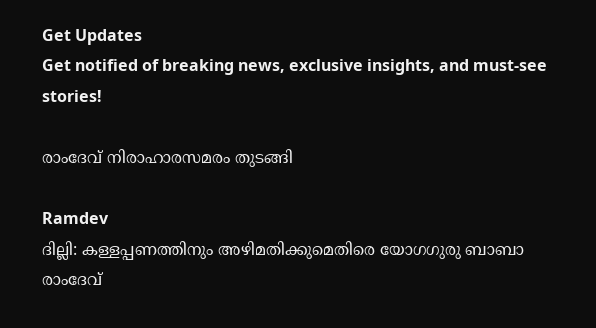Get Updates
Get notified of breaking news, exclusive insights, and must-see stories!

രാംദേവ് നിരാഹാരസമരം തുടങ്ങി

Ramdev
ദില്ലി: കള്ളപ്പണത്തിനും അഴിമതിക്കുമെതിരെ യോഗഗുരു ബാബാ രാംദേവ്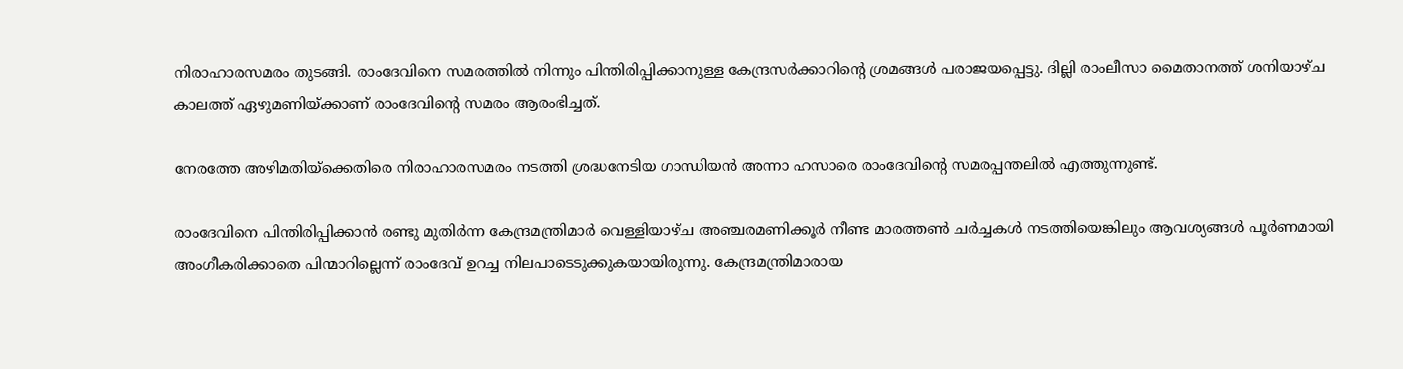നിരാഹാരസമരം തുടങ്ങി. രാംദേവിനെ സമരത്തില്‍ നിന്നും പിന്തിരിപ്പിക്കാനുള്ള കേന്ദ്രസര്‍ക്കാറിന്റെ ശ്രമങ്ങള്‍ പരാജയപ്പെട്ടു. ദില്ലി രാംലീസാ മൈതാനത്ത് ശനിയാഴ്ച കാലത്ത് ഏഴുമണിയ്ക്കാണ് രാംദേവിന്റെ സമരം ആരംഭിച്ചത്.

നേരത്തേ അഴിമതിയ്‌ക്കെതിരെ നിരാഹാരസമരം നടത്തി ശ്രദ്ധനേടിയ ഗാന്ധിയന്‍ അന്നാ ഹസാരെ രാംദേവിന്റെ സമരപ്പന്തലില്‍ എത്തുന്നുണ്ട്.

രാംദേവിനെ പിന്തിരിപ്പിക്കാന്‍ രണ്ടു മുതിര്‍ന്ന കേന്ദ്രമന്ത്രിമാര്‍ വെള്ളിയാഴ്ച അഞ്ചരമണിക്കൂര്‍ നീണ്ട മാരത്തണ്‍ ചര്‍ച്ചകള്‍ നടത്തിയെങ്കിലും ആവശ്യങ്ങള്‍ പൂര്‍ണമായി അംഗീകരിക്കാതെ പിന്മാറില്ലെന്ന് രാംദേവ് ഉറച്ച നിലപാടെടുക്കുകയായിരുന്നു. കേന്ദ്രമന്ത്രിമാരായ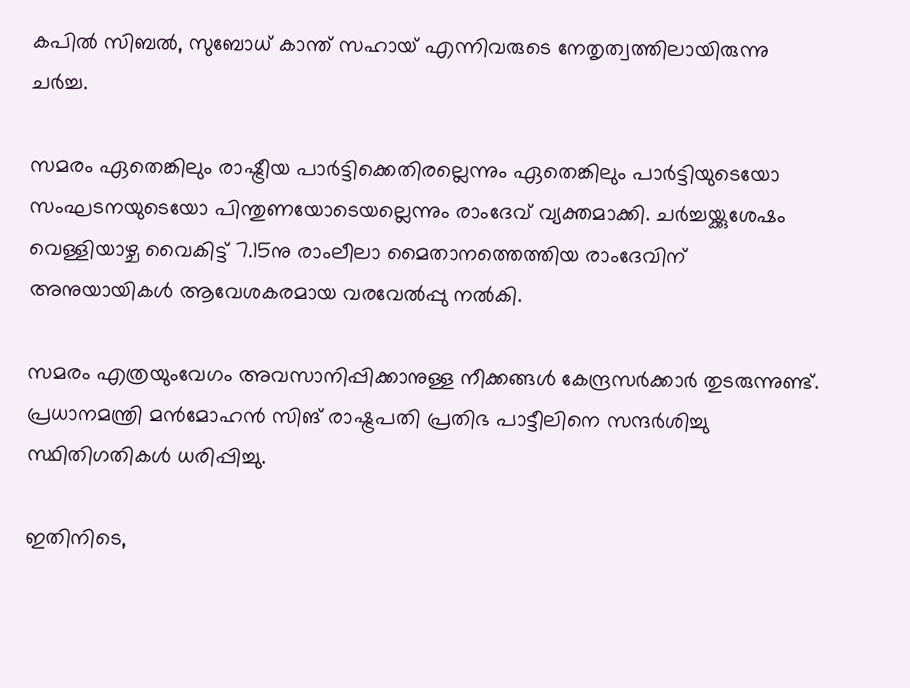കപില്‍ സിബല്‍, സുബോധ് കാന്ത് സഹായ് എന്നിവരുടെ നേതൃത്വത്തിലായിരുന്നു ചര്‍ച്ച.

സമരം ഏതെങ്കിലും രാഷ്ട്രീയ പാര്‍ട്ടിക്കെതിരല്ലെന്നും ഏതെങ്കിലും പാര്‍ട്ടിയുടെയോ സംഘടനയുടെയോ പിന്തുണയോടെയല്ലെന്നും രാംദേവ് വ്യക്തമാക്കി. ചര്‍ച്ചയ്ക്കുശേഷം വെള്ളിയാഴ്ച വൈകിട്ട് 7.15നു രാംലീലാ മൈതാനത്തെത്തിയ രാംദേവിന് അനുയായികള്‍ ആവേശകരമായ വരവേല്‍പ്പു നല്‍കി.

സമരം എത്രയുംവേഗം അവസാനിപ്പിക്കാനുള്ള നീക്കങ്ങള്‍ കേന്ദ്രസര്‍ക്കാര്‍ തുടരുന്നുണ്ട്. പ്രധാനമന്ത്രി മന്‍മോഹന്‍ സിങ് രാഷ്ട്രപതി പ്രതിഭ പാട്ടീലിനെ സന്ദര്‍ശിച്ചു സ്ഥിതിഗതികള്‍ ധരിപ്പിച്ചു.

ഇതിനിടെ,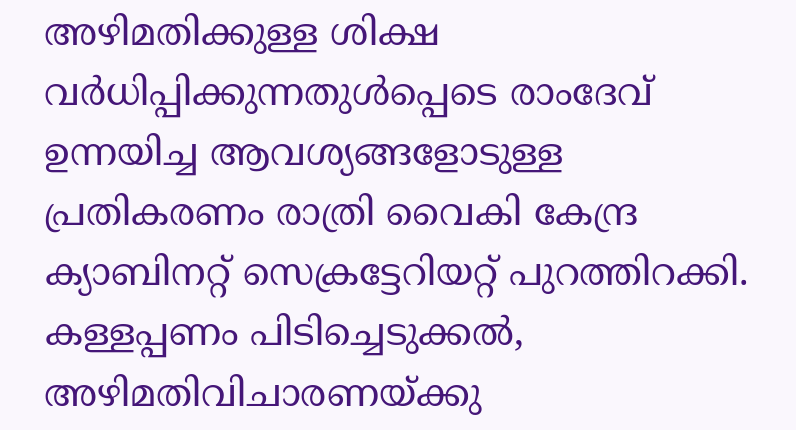അഴിമതിക്കുള്ള ശിക്ഷ വര്‍ധിപ്പിക്കുന്നതുള്‍പ്പെടെ രാംദേവ് ഉന്നയിച്ച ആവശ്യങ്ങളോടുള്ള പ്രതികരണം രാത്രി വൈകി കേന്ദ്ര ക്യാബിനറ്റ് സെക്രട്ടേറിയറ്റ് പുറത്തിറക്കി. കള്ളപ്പണം പിടിച്ചെടുക്കല്‍, അഴിമതിവിചാരണയ്ക്കു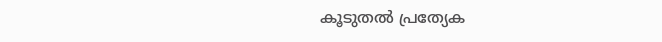കൂടുതല്‍ പ്രത്യേക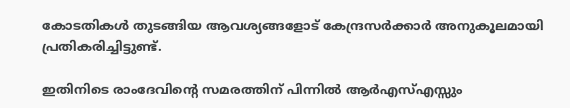കോടതികള്‍ തുടങ്ങിയ ആവശ്യങ്ങളോട് കേന്ദ്രസര്‍ക്കാര്‍ അനുകൂലമായി പ്രതികരിച്ചിട്ടുണ്ട്.

ഇതിനിടെ രാംദേവിന്റെ സമരത്തിന് പിന്നില്‍ ആര്‍എസ്എസ്സും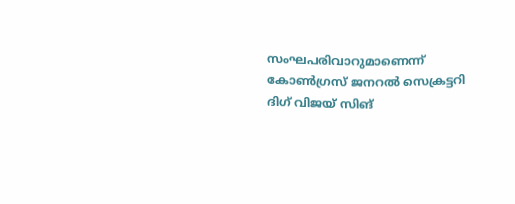സംഘപരിവാറുമാണെന്ന് കോണ്‍ഗ്രസ് ജനറല്‍ സെക്രട്ടറി ദിഗ് വിജയ് സിങ്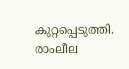കുറ്റപ്പെടുത്തി. രാംലീല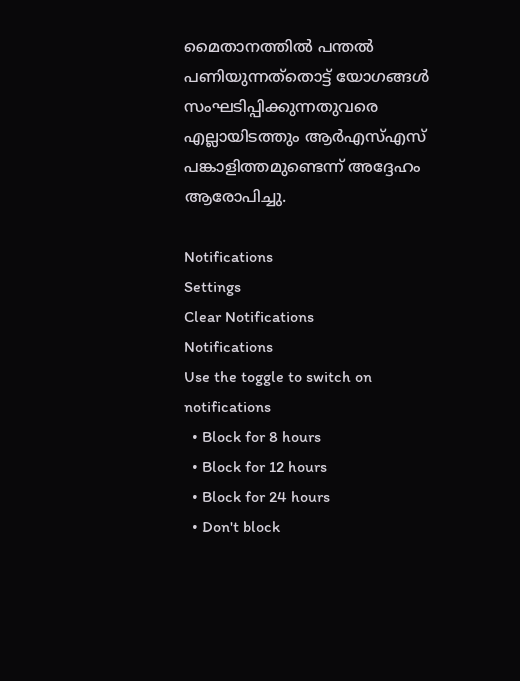മൈതാനത്തില്‍ പന്തല്‍ പണിയുന്നത്‌തൊട്ട് യോഗങ്ങള്‍ സംഘടിപ്പിക്കുന്നതുവരെ എല്ലായിടത്തും ആര്‍എസ്എസ് പങ്കാളിത്തമുണ്ടെന്ന് അദ്ദേഹം ആരോപിച്ചു.

Notifications
Settings
Clear Notifications
Notifications
Use the toggle to switch on notifications
  • Block for 8 hours
  • Block for 12 hours
  • Block for 24 hours
  • Don't block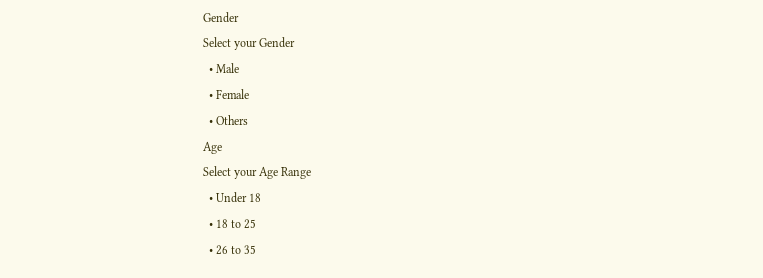Gender
Select your Gender
  • Male
  • Female
  • Others
Age
Select your Age Range
  • Under 18
  • 18 to 25
  • 26 to 35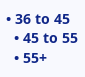• 36 to 45
  • 45 to 55
  • 55+